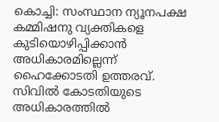കൊച്ചി: സംസ്ഥാന ന്യൂനപക്ഷ കമ്മിഷനു വ്യക്തികളെ കുടിയൊഴിപ്പിക്കാൻ അധികാരമില്ലെന്ന് ഹൈക്കോടതി ഉത്തരവ്. സിവിൽ കോടതിയുടെ അധികാരത്തിൽ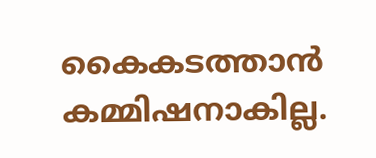കൈകടത്താൻ കമ്മിഷനാകില്ല.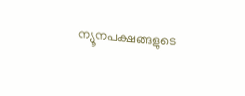ന്യൂനപക്ഷങ്ങളുടെ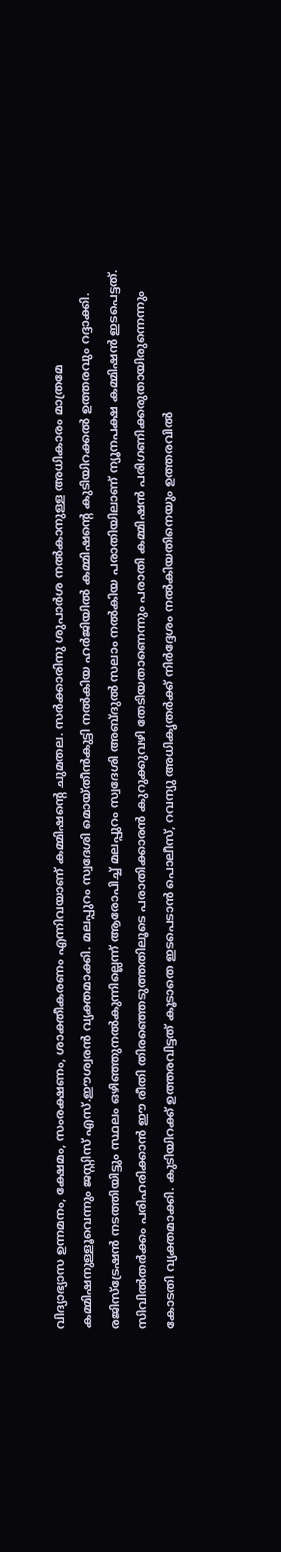വിദ്യാഭ്യാസ ഉന്നമനം, ക്ഷേമം, സംരക്ഷണം, ശാക്തീകരണം എന്നിവയാണ് കമ്മിഷന്റെ ചുമതല. സർക്കാരിനു ശുപാർശ നൽകാനുള്ള അധികാരം മാത്രമേ കമ്മിഷനുള്ളൂവെന്നും ജസ്റ്റിസ് എസ്.ഈശ്വരൻ വ്യക്തമാക്കി. മലപ്പുറം സ്വദേശി മൊയ്തീൻകുട്ടി നൽകിയ ഹർജിയിൽ കമ്മിഷന്റെ കുടിയിറക്കൽ ഉത്തരവും റദ്ദാക്കി.
രജിസ്ട്രേഷൻ നടത്തിയിട്ടും സ്ഥലം ഒഴിഞ്ഞുനൽകുന്നില്ലെന്ന് ആരോപിച്ച് മലപ്പുറം സ്വദേശി അബ്ദുൽ സലാം നൽകിയ പരാതിയിലാണ് ന്യൂനപക്ഷ കമ്മിഷൻ ഇടപെട്ടത്. സിവിൽതർക്കം പരിഹരിക്കാൻ ഈ രീതി തിരഞ്ഞെടുത്തതിലൂടെ പരാതിക്കാരൻ കുറുക്കുവഴി തേടിയതാണെന്നും പരാതി കമ്മിഷൻ പരിഗണിക്കരുതായിരുന്നെന്നും കോടതി വ്യക്തമാക്കി. കുടിയിറക്ക് ഉത്തരവിട്ടത് കൂടാതെ ഇടപെടാൻ പൊലീസ്, റവന്യു അധികൃതർക്ക് നിർദ്ദേശം നൽകിയതിനെയും ഉത്തരവിൽ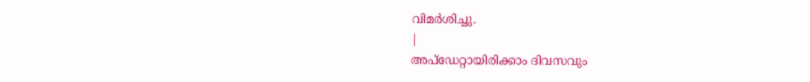വിമർശിച്ചു.
|
അപ്ഡേറ്റായിരിക്കാം ദിവസവും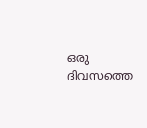ഒരു ദിവസത്തെ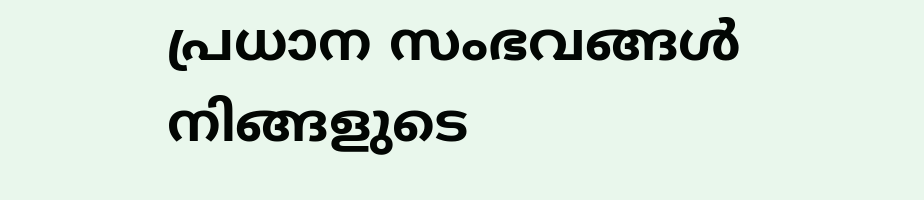പ്രധാന സംഭവങ്ങൾ നിങ്ങളുടെ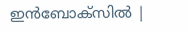ഇൻബോക്സിൽ |